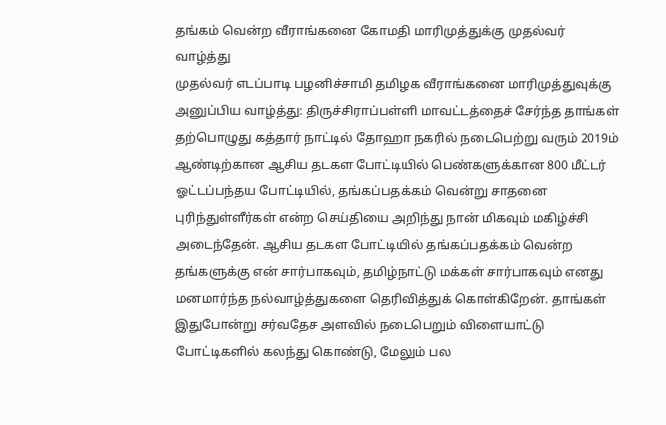தங்கம் வென்ற வீராங்கனை கோமதி மாரிமுத்துக்கு முதல்வர் வாழ்த்து
முதல்வர் எடப்பாடி பழனிச்சாமி தமிழக வீராங்கனை மாரிமுத்துவுக்கு அனுப்பிய வாழ்த்து: திருச்சிராப்பள்ளி மாவட்டத்தைச் சேர்ந்த தாங்கள் தற்பொழுது கத்தார் நாட்டில் தோஹா நகரில் நடைபெற்று வரும் 2019ம் ஆண்டிற்கான ஆசிய தடகள போட்டியில் பெண்களுக்கான 800 மீட்டர் ஓட்டப்பந்தய போட்டியில், தங்கப்பதக்கம் வென்று சாதனை புரிந்துள்ளீர்கள் என்ற செய்தியை அறிந்து நான் மிகவும் மகிழ்ச்சி அடைந்தேன். ஆசிய தடகள போட்டியில் தங்கப்பதக்கம் வென்ற தங்களுக்கு என் சார்பாகவும், தமிழ்நாட்டு மக்கள் சார்பாகவும் எனது மனமார்ந்த நல்வாழ்த்துகளை தெரிவித்துக் கொள்கிறேன். தாங்கள் இதுபோன்று சர்வதேச அளவில் நடைபெறும் விளையாட்டு போட்டிகளில் கலந்து கொண்டு, மேலும் பல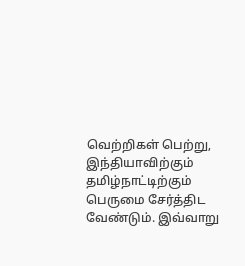வெற்றிகள் பெற்று, இந்தியாவிற்கும் தமிழ்நாட்டிற்கும் பெருமை சேர்த்திட வேண்டும். இவ்வாறு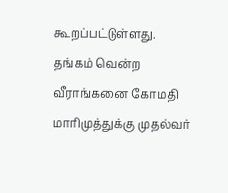கூறப்பட்டுள்ளது.
தங்கம் வென்ற வீராங்கனை கோமதி மாரிமுத்துக்கு முதல்வர்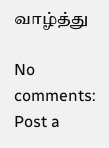வாழ்த்து

No comments:
Post a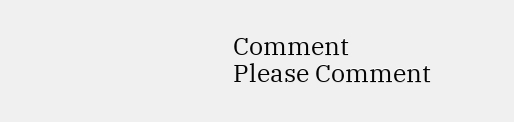Comment
Please Comment